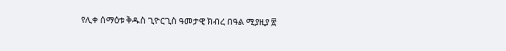የሊቀ ሰማዕቱ ቅዱስ ጊዮርጊስ ዓመታዊ ክብረ በዓል ሚያዚያ ፳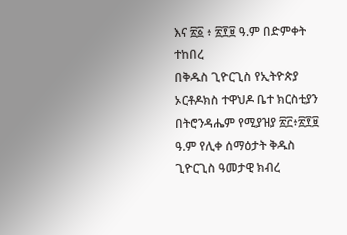እና ፳፩ ፥ ፳፻፱ ዓ.ም በድምቀት ተከበረ
በቅዱስ ጊዮርጊስ የኢትዮጵያ ኦርቶዶክስ ተዋህዶ ቤተ ክርስቲያን በትሮንዳሔም የሚያዝያ ፳፫፥፳፻፱ ዓ.ም የሊቀ ሰማዕታት ቅዱስ ጊዮርጊስ ዓመታዊ ክብረ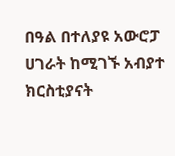በዓል በተለያዩ አውሮፓ ሀገራት ከሚገኙ አብያተ ክርስቲያናት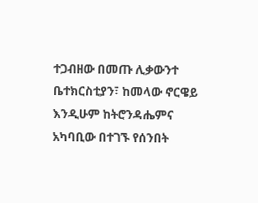ተጋብዘው በመጡ ሊቃውንተ ቤተክርስቲያን፣ ከመላው ኖርዌይ እንዲሁም ከትሮንዳሔምና አካባቢው በተገኙ የሰንበት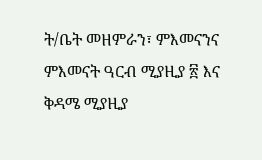ት/ቤት መዘምራን፣ ምእመናንና ምእመናት ዓርብ ሚያዚያ ፳ እና ቅዳሜ ሚያዚያ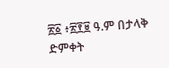፳፩ ፥፳፻፱ ዓ.ም በታላቅ ድምቀት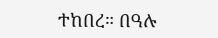ተከበረ። በዓሉ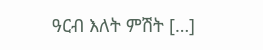ዓርብ እለት ምሽት […]